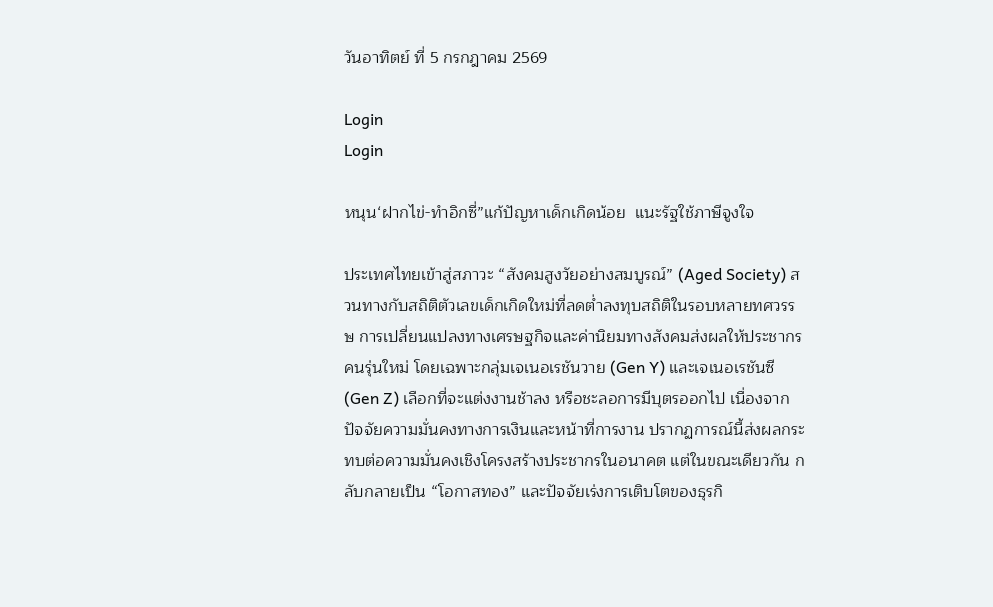วันอาทิตย์ ที่ 5 กรกฎาคม 2569

Login
Login

หนุน‘ฝากไข่-ทำอิกซี่”แก้ปัญหาเด็กเกิดน้อย  แนะรัฐใช้ภาษีจูงใจ

ประเทศไทยเข้าสู่สภาวะ “สังคมสูงวัยอย่างสมบูรณ์” (Aged Society) สวนทางกับสถิติตัวเลขเด็กเกิดใหม่ที่ลดต่ำลงทุบสถิติในรอบหลายทศวรรษ การเปลี่ยนแปลงทางเศรษฐกิจและค่านิยมทางสังคมส่งผลให้ประชากรคนรุ่นใหม่ โดยเฉพาะกลุ่มเจเนอเรชันวาย (Gen Y) และเจเนอเรชันซี (Gen Z) เลือกที่จะแต่งงานช้าลง หรือชะลอการมีบุตรออกไป เนื่องจากปัจจัยความมั่นคงทางการเงินและหน้าที่การงาน ปรากฏการณ์นี้ส่งผลกระทบต่อความมั่นคงเชิงโครงสร้างประชากรในอนาคต แต่ในขณะเดียวกัน กลับกลายเป็น “โอกาสทอง” และปัจจัยเร่งการเติบโตของธุรกิ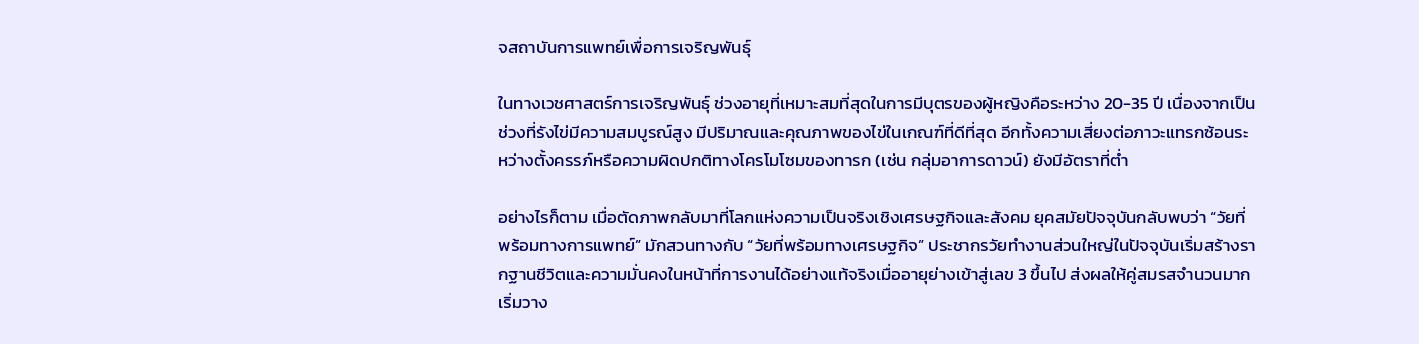จสถาบันการแพทย์เพื่อการเจริญพันธุ์

ในทางเวชศาสตร์การเจริญพันธุ์ ช่วงอายุที่เหมาะสมที่สุดในการมีบุตรของผู้หญิงคือระหว่าง 20-35 ปี เนื่องจากเป็นช่วงที่รังไข่มีความสมบูรณ์สูง มีปริมาณและคุณภาพของไข่ในเกณฑ์ที่ดีที่สุด อีกทั้งความเสี่ยงต่อภาวะแทรกซ้อนระหว่างตั้งครรภ์หรือความผิดปกติทางโครโมโซมของทารก (เช่น กลุ่มอาการดาวน์) ยังมีอัตราที่ต่ำ

อย่างไรก็ตาม เมื่อตัดภาพกลับมาที่โลกแห่งความเป็นจริงเชิงเศรษฐกิจและสังคม ยุคสมัยปัจจุบันกลับพบว่า “วัยที่พร้อมทางการแพทย์” มักสวนทางกับ “วัยที่พร้อมทางเศรษฐกิจ” ประชากรวัยทำงานส่วนใหญ่ในปัจจุบันเริ่มสร้างรากฐานชีวิตและความมั่นคงในหน้าที่การงานได้อย่างแท้จริงเมื่ออายุย่างเข้าสู่เลข 3 ขึ้นไป ส่งผลให้คู่สมรสจำนวนมากเริ่มวาง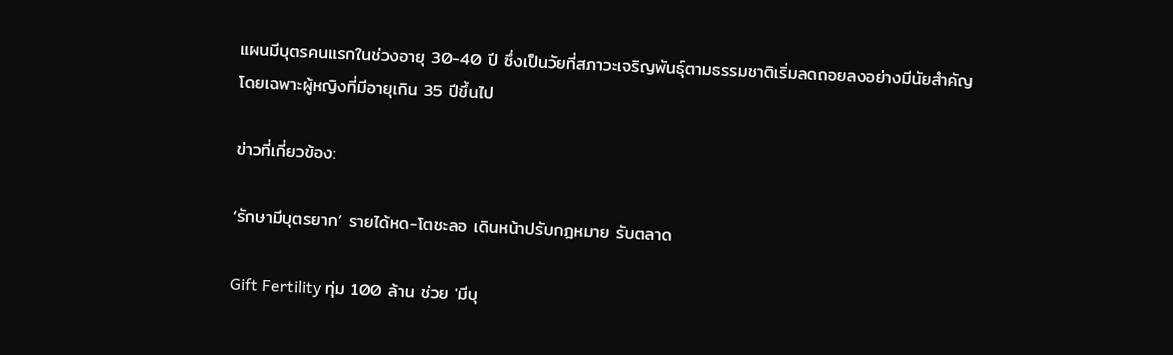แผนมีบุตรคนแรกในช่วงอายุ 30-40 ปี ซึ่งเป็นวัยที่สภาวะเจริญพันธุ์ตามธรรมชาติเริ่มลดถอยลงอย่างมีนัยสำคัญ โดยเฉพาะผู้หญิงที่มีอายุเกิน 35 ปีขึ้นไป

ข่าวที่เกี่ยวข้อง:

‘รักษามีบุตรยาก’ รายได้หด-โตชะลอ เดินหน้าปรับกฎหมาย รับตลาด

Gift Fertility ทุ่ม 100 ล้าน ช่วย 'มีบุ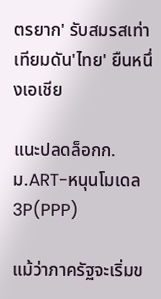ตรยาก' รับสมรสเท่าเทียมดัน'ไทย' ยืนหนึ่งเอเชีย

แนะปลดล็อกก.ม.ART-หนุนโมเดล 3P(PPP)

แม้ว่าภาครัฐจะเริ่มข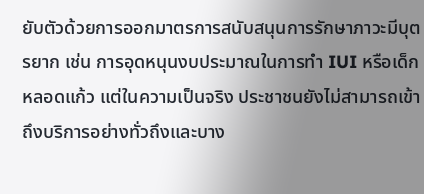ยับตัวด้วยการออกมาตรการสนับสนุนการรักษาภาวะมีบุตรยาก เช่น การอุดหนุนงบประมาณในการทำ IUI หรือเด็กหลอดแก้ว แต่ในความเป็นจริง ประชาชนยังไม่สามารถเข้าถึงบริการอย่างทั่วถึงและบาง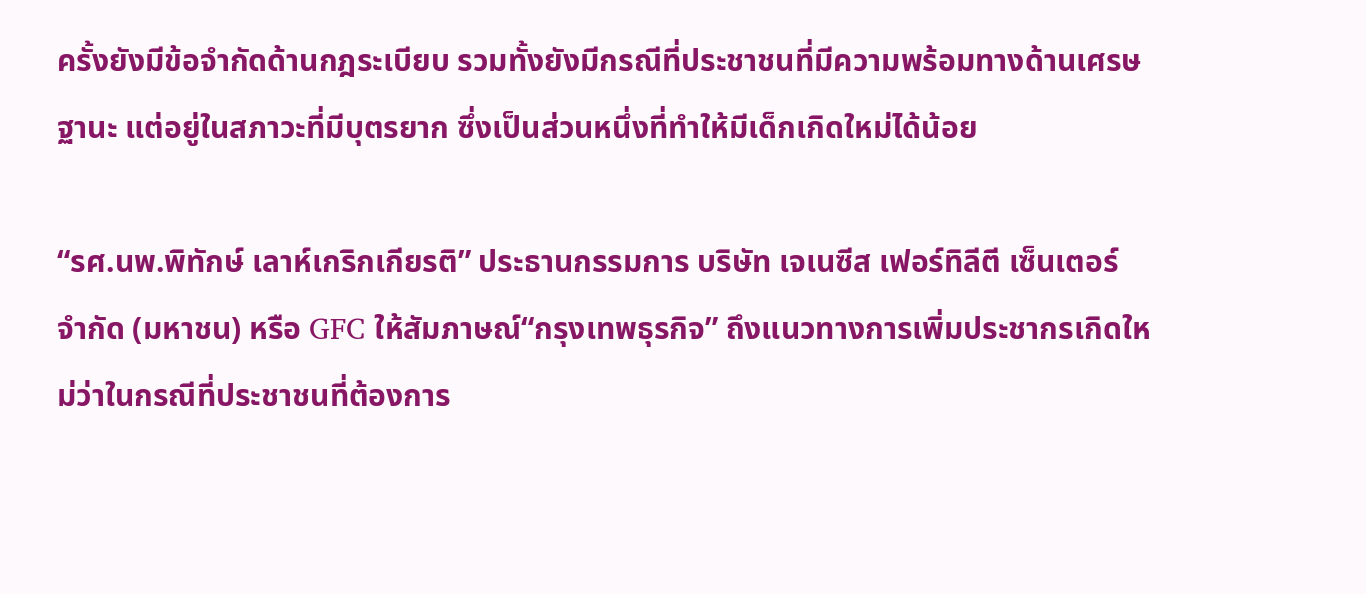ครั้งยังมีข้อจำกัดด้านกฎระเบียบ รวมทั้งยังมีกรณีที่ประชาชนที่มีความพร้อมทางด้านเศรษฐานะ แต่อยู่ในสภาวะที่มีบุตรยาก ซึ่งเป็นส่วนหนึ่งที่ทำให้มีเด็กเกิดใหม่ได้น้อย

“รศ.นพ.พิทักษ์ เลาห์เกริกเกียรติ” ประธานกรรมการ บริษัท เจเนซีส เฟอร์ทิลีตี เซ็นเตอร์ จำกัด (มหาชน) หรือ GFC ให้สัมภาษณ์“กรุงเทพธุรกิจ” ถึงแนวทางการเพิ่มประชากรเกิดใหม่ว่าในกรณีที่ประชาชนที่ต้องการ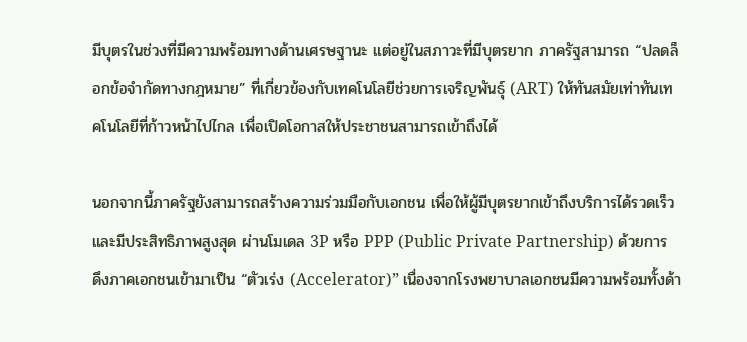มีบุตรในช่วงที่มีความพร้อมทางด้านเศรษฐานะ แต่อยู่ในสภาวะที่มีบุตรยาก ภาครัฐสามารถ “ปลดล็อกข้อจำกัดทางกฎหมาย” ที่เกี่ยวข้องกับเทคโนโลยีช่วยการเจริญพันธุ์ (ART) ให้ทันสมัยเท่าทันเทคโนโลยีที่ก้าวหน้าไปไกล เพื่อเปิดโอกาสให้ประชาชนสามารถเข้าถึงได้

นอกจากนี้ภาครัฐยังสามารถสร้างความร่วมมือกับเอกชน เพื่อให้ผู้มีบุตรยากเข้าถึงบริการได้รวดเร็วและมีประสิทธิภาพสูงสุด ผ่านโมเดล 3P หรือ PPP (Public Private Partnership) ด้วยการ ดึงภาคเอกชนเข้ามาเป็น “ตัวเร่ง (Accelerator)” เนื่องจากโรงพยาบาลเอกชนมีความพร้อมทั้งด้า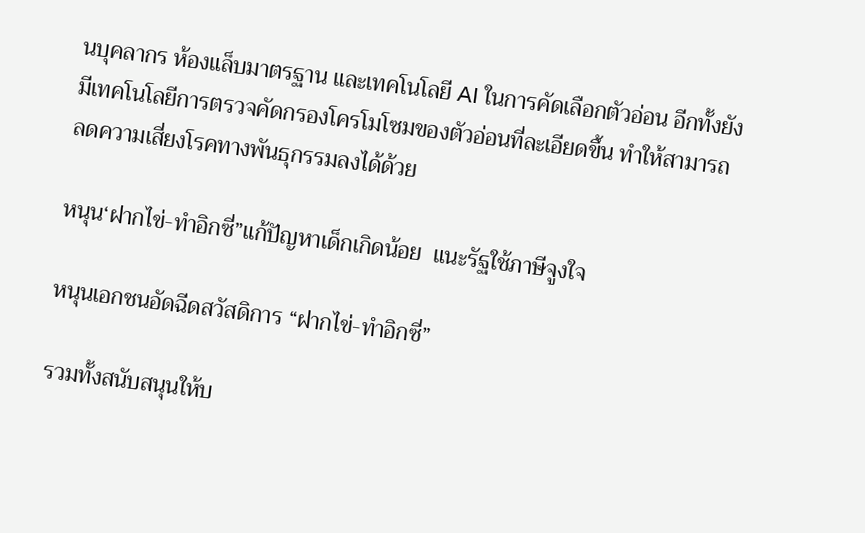นบุคลากร ห้องแล็บมาตรฐาน และเทคโนโลยี AI ในการคัดเลือกตัวอ่อน อีกทั้งยังมีเทคโนโลยีการตรวจคัดกรองโครโมโซมของตัวอ่อนที่ละเอียดขึ้น ทำให้สามารถลดความเสี่ยงโรคทางพันธุกรรมลงได้ด้วย

หนุน‘ฝากไข่-ทำอิกซี่”แก้ปัญหาเด็กเกิดน้อย  แนะรัฐใช้ภาษีจูงใจ

หนุนเอกชนอัดฉีดสวัสดิการ “ฝากไข่-ทำอิกซี่”

รวมทั้งสนับสนุนให้บ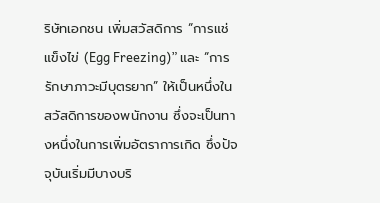ริษัทเอกชน เพิ่มสวัสดิการ “การแช่แข็งไข่ (Egg Freezing)” และ “การรักษาภาวะมีบุตรยาก” ให้เป็นหนึ่งในสวัสดิการของพนักงาน ซึ่งจะเป็นทางหนึ่งในการเพิ่มอัตราการเกิด ซึ่งปัจจุบันเริ่มมีบางบริ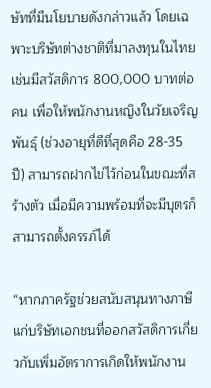ษัทที่มีนโยบายดังกล่าวแล้ว โดยเฉพาะบริษัทต่างชาติที่มาลงทุนในไทย เช่นมีสวัสดิการ 800,000 บาทต่อคน เพื่อให้พนักงานหญิงในวัยเจริญพันธุ์ (ช่วงอายุที่ดีที่สุดคือ 28-35 ปี) สามารถฝากไข่ไว้ก่อนในขณะที่สร้างตัว เมื่อมีความพร้อมที่จะมีบุตรก็สามารถตั้งครรภ์ได้

“หากภาครัฐช่วยสนับสนุนทางภาษีแก่บริษัทเอกชนที่ออกสวัสดิการเกี่ยวกับเพิ่มอัตราการเกิดให้พนักงาน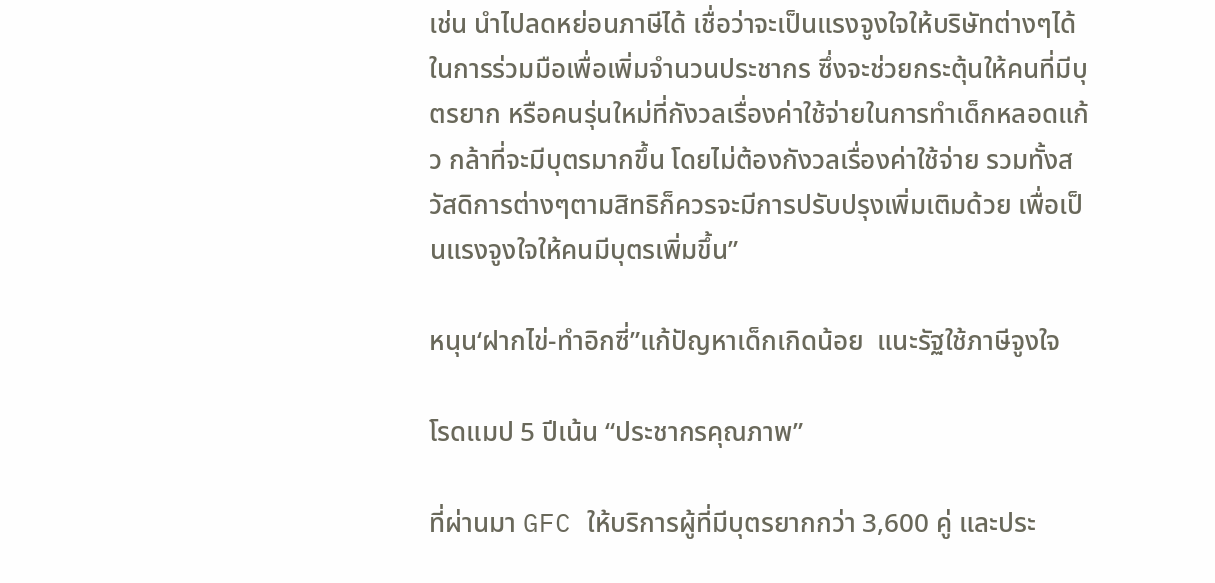เช่น นำไปลดหย่อนภาษีได้ เชื่อว่าจะเป็นแรงจูงใจให้บริษัทต่างๆได้ในการร่วมมือเพื่อเพิ่มจำนวนประชากร ซึ่งจะช่วยกระตุ้นให้คนที่มีบุตรยาก หรือคนรุ่นใหม่ที่กังวลเรื่องค่าใช้จ่ายในการทำเด็กหลอดแก้ว กล้าที่จะมีบุตรมากขึ้น โดยไม่ต้องกังวลเรื่องค่าใช้จ่าย รวมทั้งสวัสดิการต่างๆตามสิทธิก็ควรจะมีการปรับปรุงเพิ่มเติมด้วย เพื่อเป็นแรงจูงใจให้คนมีบุตรเพิ่มขึ้น”

หนุน‘ฝากไข่-ทำอิกซี่”แก้ปัญหาเด็กเกิดน้อย  แนะรัฐใช้ภาษีจูงใจ

โรดแมป 5 ปีเน้น “ประชากรคุณภาพ”

ที่ผ่านมา GFC ให้บริการผู้ที่มีบุตรยากกว่า 3,600 คู่ และประ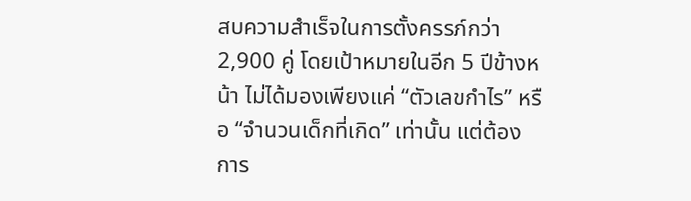สบความสำเร็จในการตั้งครรภ์กว่า 2,900 คู่ โดยเป้าหมายในอีก 5 ปีข้างหน้า ไม่ได้มองเพียงแค่ “ตัวเลขกำไร” หรือ “จำนวนเด็กที่เกิด” เท่านั้น แต่ต้องการ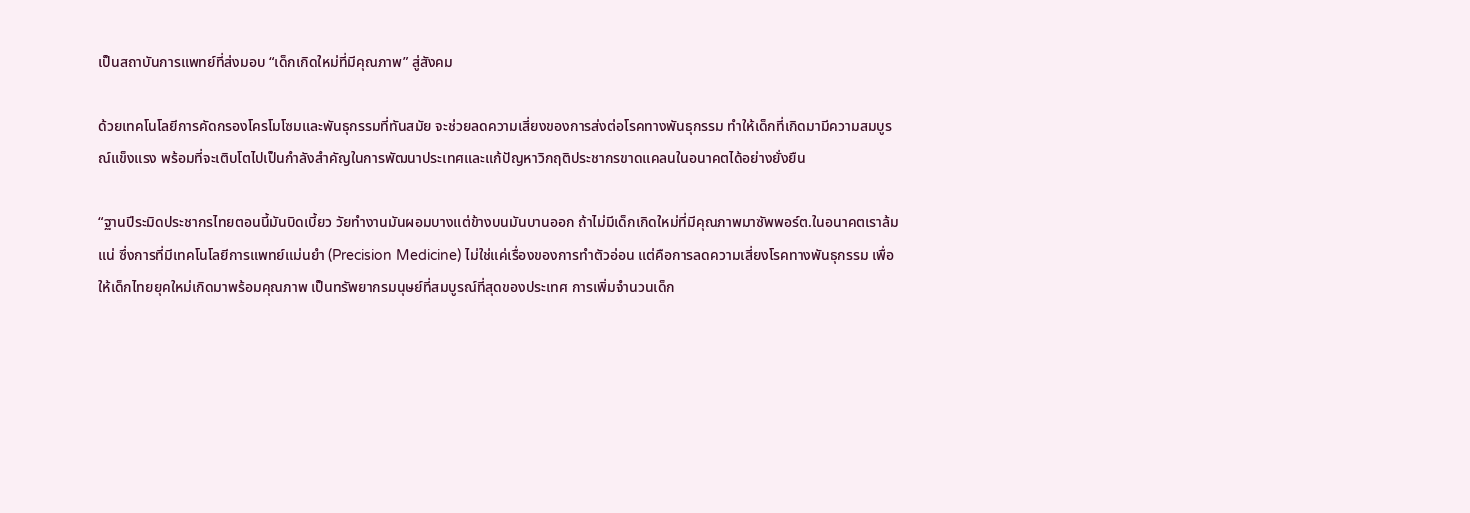เป็นสถาบันการแพทย์ที่ส่งมอบ “เด็กเกิดใหม่ที่มีคุณภาพ” สู่สังคม

ด้วยเทคโนโลยีการคัดกรองโครโมโซมและพันธุกรรมที่ทันสมัย จะช่วยลดความเสี่ยงของการส่งต่อโรคทางพันธุกรรม ทำให้เด็กที่เกิดมามีความสมบูรณ์แข็งแรง พร้อมที่จะเติบโตไปเป็นกำลังสำคัญในการพัฒนาประเทศและแก้ปัญหาวิกฤติประชากรขาดแคลนในอนาคตได้อย่างยั่งยืน

“ฐานปีระมิดประชากรไทยตอนนี้มันบิดเบี้ยว วัยทำงานมันผอมบางแต่ข้างบนมันบานออก ถ้าไม่มีเด็กเกิดใหม่ที่มีคุณภาพมาซัพพอร์ต.ในอนาคตเราล้มแน่ ซึ่งการที่มีเทคโนโลยีการแพทย์แม่นยำ (Precision Medicine) ไม่ใช่แค่เรื่องของการทำตัวอ่อน แต่คือการลดความเสี่ยงโรคทางพันธุกรรม เพื่อให้เด็กไทยยุคใหม่เกิดมาพร้อมคุณภาพ เป็นทรัพยากรมนุษย์ที่สมบูรณ์ที่สุดของประเทศ การเพิ่มจำนวนเด็ก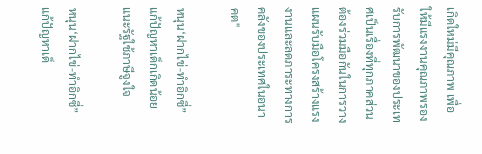เกิดใหม่มีคุณภาพ เพื่อให้มีแรงงานคุณภาพรองรับการพัฒนาของประเทศเป็นเรื่องที่ทุกภาคส่วนต้องร่วมมือกันในการวางแผนรับมือโครงสร้างแรงงานและลดภาระทางการคลังของประเทศในอนาคต"

หนุน‘ฝากไข่-ทำอิกซี่”แก้ปัญหาเด็กเกิดน้อย  แนะรัฐใช้ภาษีจูงใจ

หนุน‘ฝากไข่-ทำอิกซี่”แก้ปัญหาเด็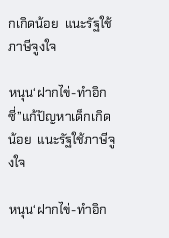กเกิดน้อย  แนะรัฐใช้ภาษีจูงใจ

หนุน‘ฝากไข่-ทำอิกซี่”แก้ปัญหาเด็กเกิดน้อย  แนะรัฐใช้ภาษีจูงใจ

หนุน‘ฝากไข่-ทำอิก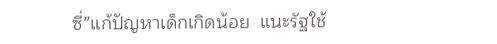ซี่”แก้ปัญหาเด็กเกิดน้อย  แนะรัฐใช้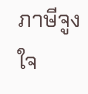ภาษีจูงใจ